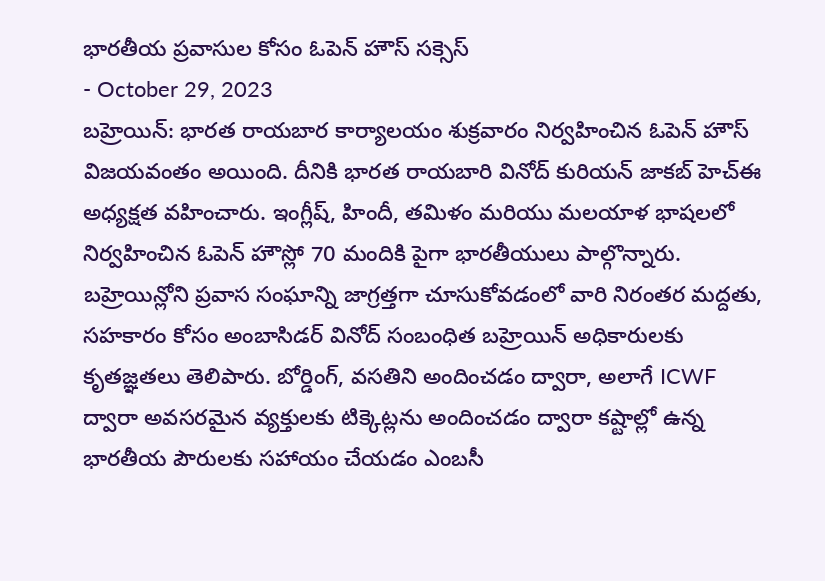భారతీయ ప్రవాసుల కోసం ఓపెన్ హౌస్ సక్సెస్
- October 29, 2023
బహ్రెయిన్: భారత రాయబార కార్యాలయం శుక్రవారం నిర్వహించిన ఓపెన్ హౌస్ విజయవంతం అయింది. దీనికి భారత రాయబారి వినోద్ కురియన్ జాకబ్ హెచ్ఈ అధ్యక్షత వహించారు. ఇంగ్లీష్, హిందీ, తమిళం మరియు మలయాళ భాషలలో నిర్వహించిన ఓపెన్ హౌస్లో 70 మందికి పైగా భారతీయులు పాల్గొన్నారు. బహ్రెయిన్లోని ప్రవాస సంఘాన్ని జాగ్రత్తగా చూసుకోవడంలో వారి నిరంతర మద్దతు, సహకారం కోసం అంబాసిడర్ వినోద్ సంబంధిత బహ్రెయిన్ అధికారులకు కృతజ్ఞతలు తెలిపారు. బోర్డింగ్, వసతిని అందించడం ద్వారా, అలాగే ICWF ద్వారా అవసరమైన వ్యక్తులకు టిక్కెట్లను అందించడం ద్వారా కష్టాల్లో ఉన్న భారతీయ పౌరులకు సహాయం చేయడం ఎంబసీ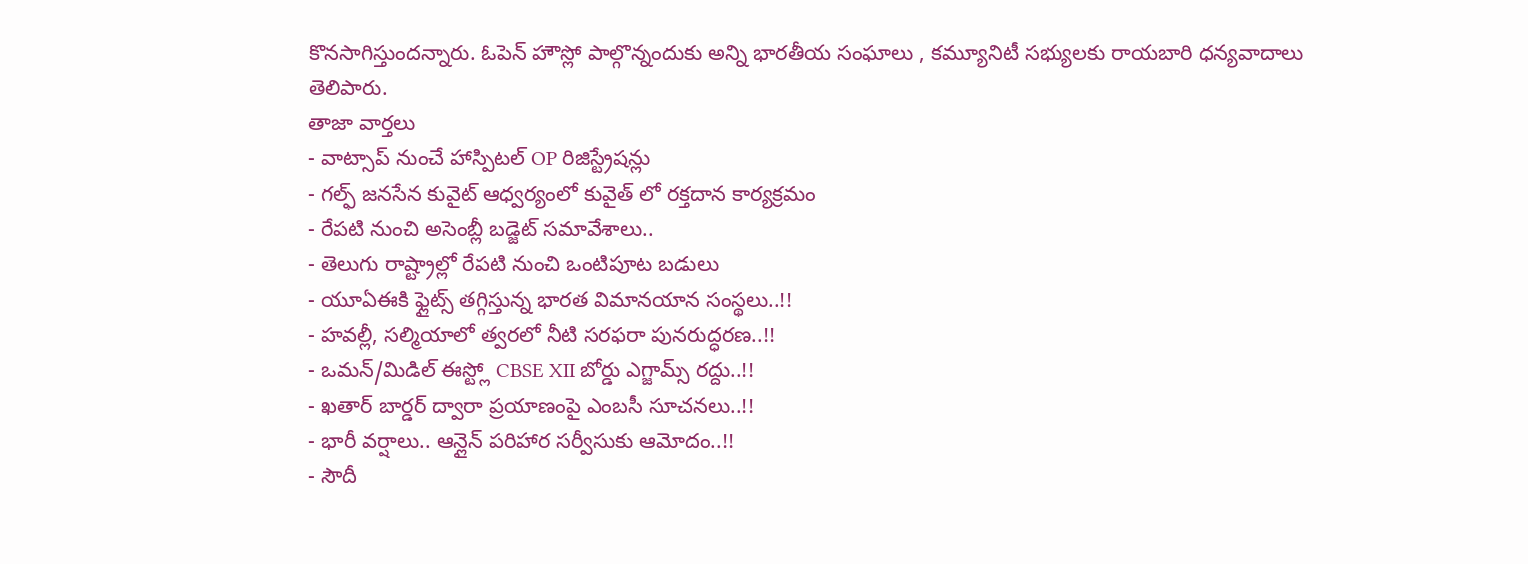కొనసాగిస్తుందన్నారు. ఓపెన్ హౌస్లో పాల్గొన్నందుకు అన్ని భారతీయ సంఘాలు , కమ్యూనిటీ సభ్యులకు రాయబారి ధన్యవాదాలు తెలిపారు.
తాజా వార్తలు
- వాట్సాప్ నుంచే హాస్పిటల్ OP రిజిస్ట్రేషన్లు
- గల్ఫ్ జనసేన కువైట్ ఆధ్వర్యంలో కువైత్ లో రక్తదాన కార్యక్రమం
- రేపటి నుంచి అసెంబ్లీ బడ్జెట్ సమావేశాలు..
- తెలుగు రాష్ట్రాల్లో రేపటి నుంచి ఒంటిపూట బడులు
- యూఏఈకి ఫ్లైట్స్ తగ్గిస్తున్న భారత విమానయాన సంస్థలు..!!
- హవల్లీ, సల్మియాలో త్వరలో నీటి సరఫరా పునరుద్ధరణ..!!
- ఒమన్/మిడిల్ ఈస్ట్లో CBSE XII బోర్డు ఎగ్జామ్స్ రద్దు..!!
- ఖతార్ బార్డర్ ద్వారా ప్రయాణంపై ఎంబసీ సూచనలు..!!
- భారీ వర్షాలు.. ఆన్లైన్ పరిహార సర్వీసుకు ఆమోదం..!!
- సౌదీ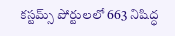కస్టమ్స్ పోర్టులలో 663 నిషిద్ధ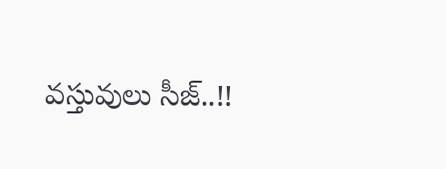వస్తువులు సీజ్..!!